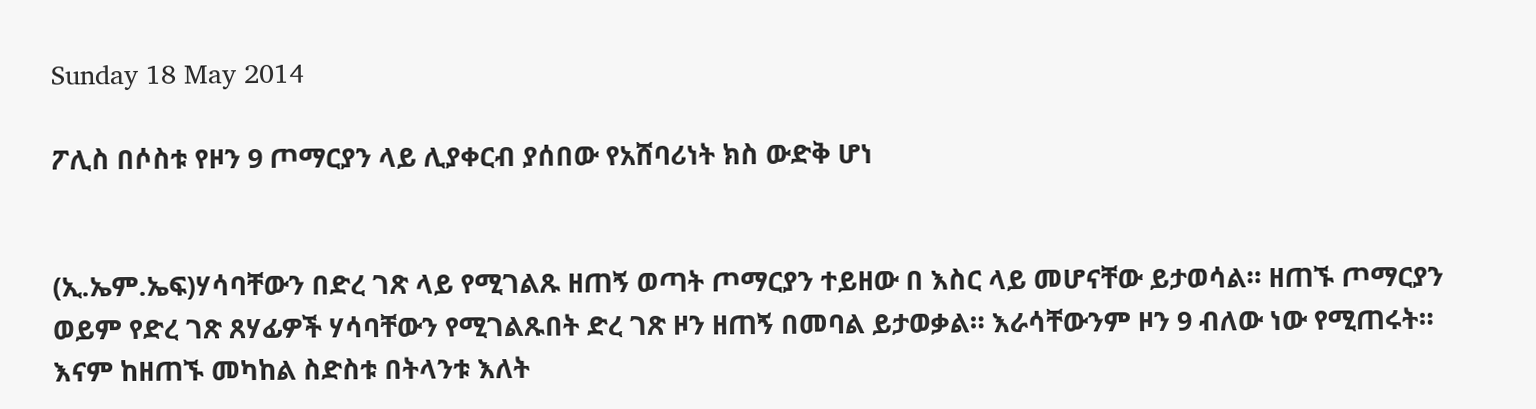Sunday 18 May 2014

ፖሊስ በሶስቱ የዞን 9 ጦማርያን ላይ ሊያቀርብ ያሰበው የአሸባሪነት ክስ ውድቅ ሆነ


(ኢ.ኤም.ኤፍ)ሃሳባቸውን በድረ ገጽ ላይ የሚገልጹ ዘጠኝ ወጣት ጦማርያን ተይዘው በ እስር ላይ መሆናቸው ይታወሳል። ዘጠኙ ጦማርያን ወይም የድረ ገጽ ጸሃፊዎች ሃሳባቸውን የሚገልጹበት ድረ ገጽ ዞን ዘጠኝ በመባል ይታወቃል። እራሳቸውንም ዞን 9 ብለው ነው የሚጠሩት። እናም ከዘጠኙ መካከል ስድስቱ በትላንቱ እለት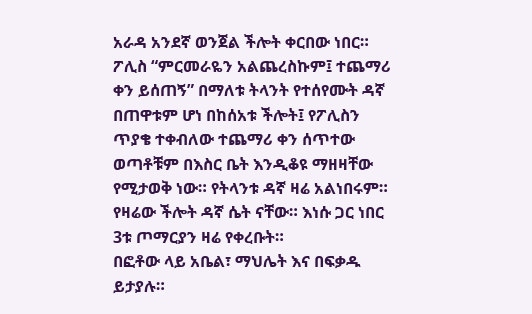አራዳ አንደኛ ወንጀል ችሎት ቀርበው ነበር። ፖሊስ “ምርመራዬን አልጨረስኩም፤ ተጨማሪ ቀን ይሰጠኝ” በማለቱ ትላንት የተሰየሙት ዳኛ በጠዋቱም ሆነ በከሰአቱ ችሎት፤ የፖሊስን ጥያቄ ተቀብለው ተጨማሪ ቀን ሰጥተው ወጣቶቹም በእስር ቤት እንዲቆዩ ማዘዛቸው የሚታወቅ ነው። የትላንቱ ዳኛ ዛሬ አልነበሩም። የዛሬው ችሎት ዳኛ ሴት ናቸው። እነሱ ጋር ነበር 3ቱ ጦማርያን ዛሬ የቀረቡት።
በፎቶው ላይ አቤል፣ ማህሌት እና በፍቃዱ ይታያሉ።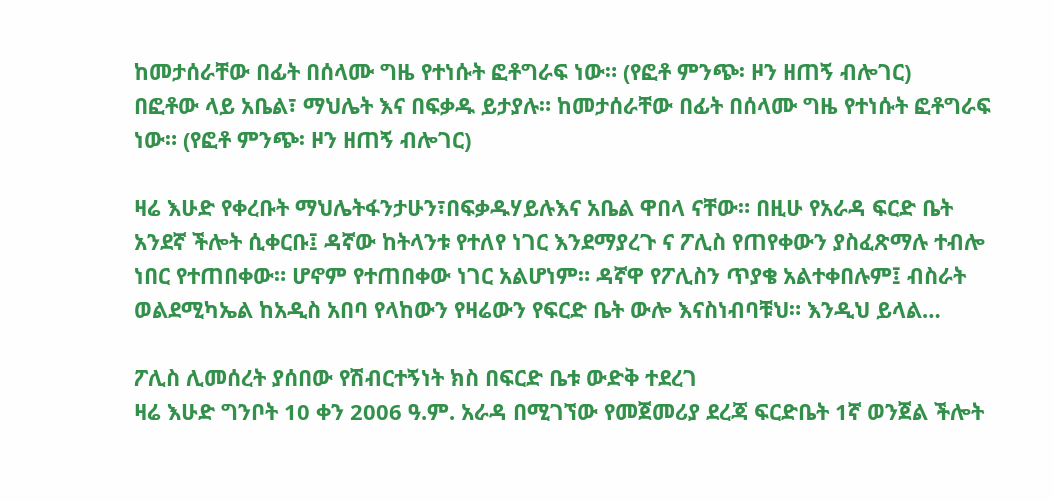ከመታሰራቸው በፊት በሰላሙ ግዜ የተነሱት ፎቶግራፍ ነው። (የፎቶ ምንጭ፡ ዞን ዘጠኝ ብሎገር)
በፎቶው ላይ አቤል፣ ማህሌት እና በፍቃዱ ይታያሉ። ከመታሰራቸው በፊት በሰላሙ ግዜ የተነሱት ፎቶግራፍ ነው። (የፎቶ ምንጭ፡ ዞን ዘጠኝ ብሎገር)

ዛሬ እሁድ የቀረቡት ማህሌትፋንታሁን፣በፍቃዱሃይሉእና አቤል ዋበላ ናቸው። በዚሁ የአራዳ ፍርድ ቤት አንደኛ ችሎት ሲቀርቡ፤ ዳኛው ከትላንቱ የተለየ ነገር እንደማያረጉ ና ፖሊስ የጠየቀውን ያስፈጽማሉ ተብሎ ነበር የተጠበቀው። ሆኖም የተጠበቀው ነገር አልሆነም። ዳኛዋ የፖሊስን ጥያቄ አልተቀበሉም፤ ብስራት ወልደሚካኤል ከአዲስ አበባ የላከውን የዛሬውን የፍርድ ቤት ውሎ እናስነብባቹህ። እንዲህ ይላል…

ፖሊስ ሊመሰረት ያሰበው የሽብርተኝነት ክስ በፍርድ ቤቱ ውድቅ ተደረገ
ዛሬ እሁድ ግንቦት 10 ቀን 2006 ዓ.ም. አራዳ በሚገኘው የመጀመሪያ ደረጃ ፍርድቤት 1ኛ ወንጀል ችሎት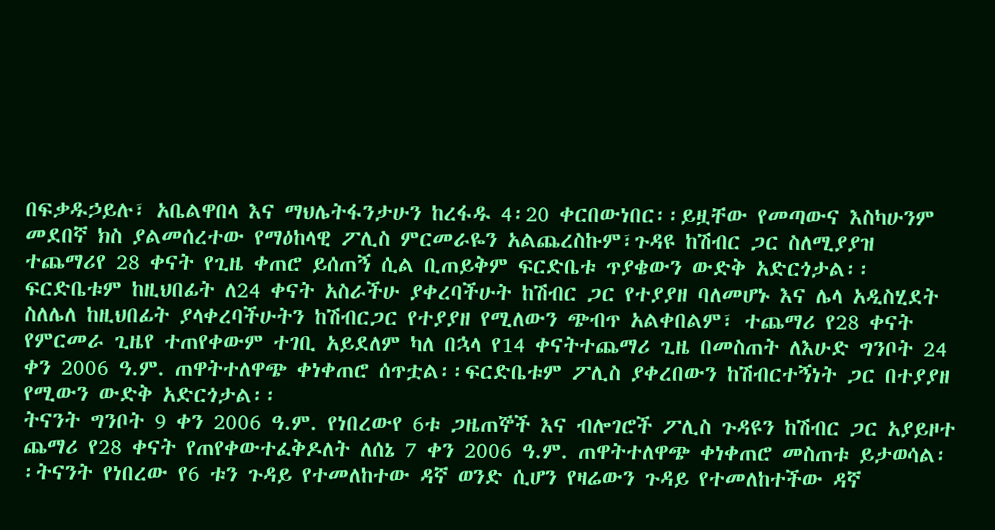በፍቃዱኃይሉ፣ አቤልዋበላ እና ማህሌትፋንታሁን ከረፋዱ 4፡20 ቀርበውነበር፡፡ይዟቸው የመጣውና እስካሁንም መደበኛ ክስ ያልመሰረተው የማዕከላዊ ፖሊስ ምርመራዬን አልጨረስኩም፣ጉዳዩ ከሽብር ጋር ስለሚያያዝ ተጨማሪየ 28 ቀናት የጊዜ ቀጠሮ ይሰጠኝ ሲል ቢጠይቅም ፍርድቤቱ ጥያቄውን ውድቅ አድርጎታል፡፡
ፍርድቤቱም ከዚህበፊት ለ24 ቀናት አስራችሁ ያቀረባችሁት ከሽብር ጋር የተያያዘ ባለመሆኑ እና ሌላ አዲስሂደት ስለሌለ ከዚህበፊት ያላቀረባችሁትን ከሽብርጋር የተያያዘ የሚለውን ጭብጥ አልቀበልም፣ ተጨማሪ የ28 ቀናት የምርመራ ጊዜየ ተጠየቀውም ተገቢ አይደለም ካለ በኋላ የ14 ቀናትተጨማሪ ጊዜ በመስጠት ለእሁድ ግንቦት 24 ቀን 2006 ዓ.ም. ጠዋትተለዋጭ ቀነቀጠሮ ሰጥቷል፡፡ፍርድቤቱም ፖሊስ ያቀረበውን ከሽብርተኝነት ጋር በተያያዘ የሚውን ውድቅ አድርጎታል፡፡
ትናንት ግንቦት 9 ቀን 2006 ዓ.ም. የነበረውየ 6ቱ ጋዜጠኞች እና ብሎገሮች ፖሊስ ጉዳዩን ከሽብር ጋር አያይዞተ ጨማሪ የ28 ቀናት የጠየቀውተፈቅዶለት ለሰኔ 7 ቀን 2006 ዓ.ም. ጠዋትተለዋጭ ቀነቀጠሮ መስጠቱ ይታወሳል፡፡ትናንት የነበረው የ6 ቱን ጉዳይ የተመለከተው ዳኛ ወንድ ሲሆን የዛሬውን ጉዳይ የተመለከተችው ዳኛ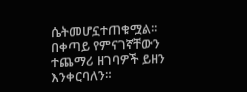ሴትመሆኗተጠቁሟል፡፡
በቀጣይ የምናገኛቸውን ተጨማሪ ዘገባዎች ይዘን እንቀርባለን።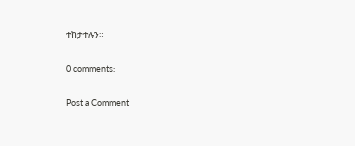ተከታተሉን።

0 comments:

Post a Comment